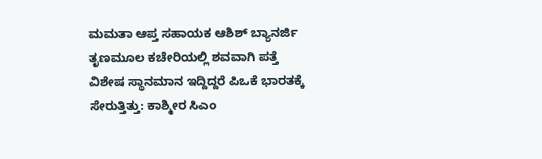ಮಮತಾ ಆಪ್ತ ಸಹಾಯಕ ಆಶಿಶ್ ಬ್ಯಾನರ್ಜಿ ತೃಣಮೂಲ ಕಚೇರಿಯಲ್ಲಿ ಶವವಾಗಿ ಪತ್ತೆ
ವಿಶೇಷ ಸ್ಥಾನಮಾನ ಇದ್ದಿದ್ದರೆ ಪಿಒಕೆ ಭಾರತಕ್ಕೆ ಸೇರುತ್ತಿತ್ತು: ಕಾಶ್ಮೀರ ಸಿಎಂ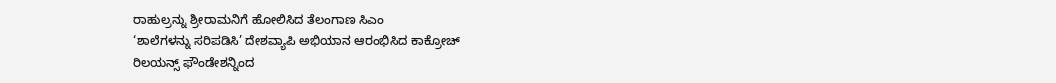ರಾಹುಲ್ರನ್ನು ಶ್ರೀರಾಮನಿಗೆ ಹೋಲಿಸಿದ ತೆಲಂಗಾಣ ಸಿಎಂ
‘ಶಾಲೆಗಳನ್ನು ಸರಿಪಡಿಸಿ’ ದೇಶವ್ಯಾಪಿ ಅಭಿಯಾನ ಆರಂಭಿಸಿದ ಕಾಕ್ರೋಚ್
ರಿಲಯನ್ಸ್ ಫೌಂಡೇಶನ್ನಿಂದ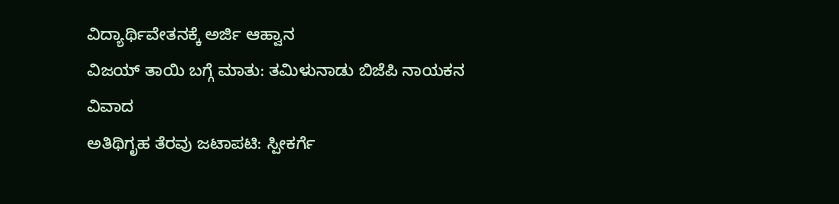ವಿದ್ಯಾರ್ಥಿವೇತನಕ್ಕೆ ಅರ್ಜಿ ಆಹ್ವಾನ
ವಿಜಯ್ ತಾಯಿ ಬಗ್ಗೆ ಮಾತು: ತಮಿಳುನಾಡು ಬಿಜೆಪಿ ನಾಯಕನ ವಿವಾದ
ಅತಿಥಿಗೃಹ ತೆರವು ಜಟಾಪಟಿ: ಸ್ಪೀಕರ್ಗೆ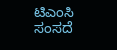ಟಿಎಂಸಿ ಸಂಸದೆ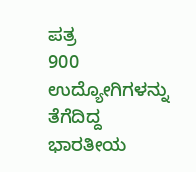ಪತ್ರ
900 ಉದ್ಯೋಗಿಗಳನ್ನು ತೆಗೆದಿದ್ದ ಭಾರತೀಯ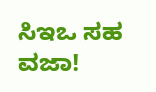ಸಿಇಒ ಸಹ ವಜಾ!